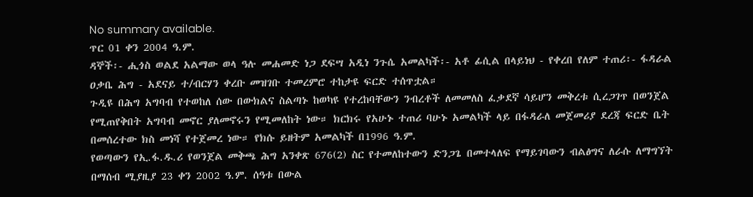No summary available.
ጥር 01 ቀን 2004 ዓ.ም.
ዳኞች፡- ሒጎስ ወልደ አልማው ወላ ዓሉ መሐመድ ነጋ ደፍሣ አዲነ ንጉሴ አመልካች፡- አቶ ፊሲል በላይነህ - የቀረበ የለም ተጠሪ፡- ፋዳራል ዐቃቤ ሕግ - አደናይ ተ/ብርሃን ቀረቡ መዝገቡ ተመረምሮ ተከታዩ ፍርድ ተሰጥቷል።
ጉዲዩ በሕግ አግባብ የተወከለ ሰው በውክልና ስልጣኑ ከወካዩ የተረከባቸውን ንብረቶች ለመመለስ ፈቃደኛ ሳይሆን መቅረቱ ሲረጋገጥ በወንጀል የሚጠየቅበት አግባብ መኖር ያለመኖሩን የሚመለከት ነው። ክርክሩ የአሁኑ ተጠሪ ባሁኑ አመልካች ላይ በፋዳራለ መጀመሪያ ደረጃ ፍርድ ቤት በመሰረተው ክስ መነሻ የተጀመረ ነው። የክሱ ይዘትም አመልካች በ1996 ዓ.ም.
የወጣውን የኢ.ፋ.ዱ.ሪ የወንጀል መቅጫ ሕግ አንቀጽ 676(2) ስር የተመለከተውን ድንጋጌ በመተላለፍ የማይገባውን ብልፅግና ለራሱ ለማግኘት በማሰብ ሚያዚያ 23 ቀን 2002 ዓ.ም. ሰዓቱ በውል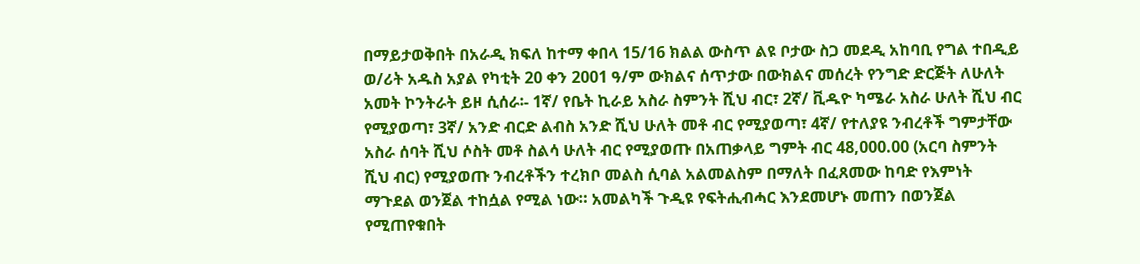በማይታወቅበት በአራዲ ክፍለ ከተማ ቀበላ 15/16 ክልል ውስጥ ልዩ ቦታው ስጋ መደዲ አከባቢ የግል ተበዲይ ወ/ሪት አዱስ አያል የካቲት 20 ቀን 2001 ዓ/ም ውክልና ሰጥታው በውክልና መሰረት የንግድ ድርጅት ለሁለት አመት ኮንትራት ይዞ ሲሰራ፡- 1ኛ/ የቤት ኪራይ አስራ ስምንት ሺህ ብር፣ 2ኛ/ ቪዱዮ ካሜራ አስራ ሁለት ሺህ ብር የሚያወጣ፣ 3ኛ/ አንድ ብርድ ልብስ አንድ ሺህ ሁለት መቶ ብር የሚያወጣ፣ 4ኛ/ የተለያዩ ንብረቶች ግምታቸው አስራ ሰባት ሺህ ሶስት መቶ ስልሳ ሁለት ብር የሚያወጡ በአጠቃላይ ግምት ብር 48,000.00 (አርባ ስምንት ሺህ ብር) የሚያወጡ ንብረቶችን ተረክቦ መልስ ሲባል አልመልስም በማለት በፈጸመው ከባድ የእምነት ማጉደል ወንጀል ተከሷል የሚል ነው። አመልካች ጉዲዩ የፍትሒብሓር እንደመሆኑ መጠን በወንጀል የሚጠየቁበት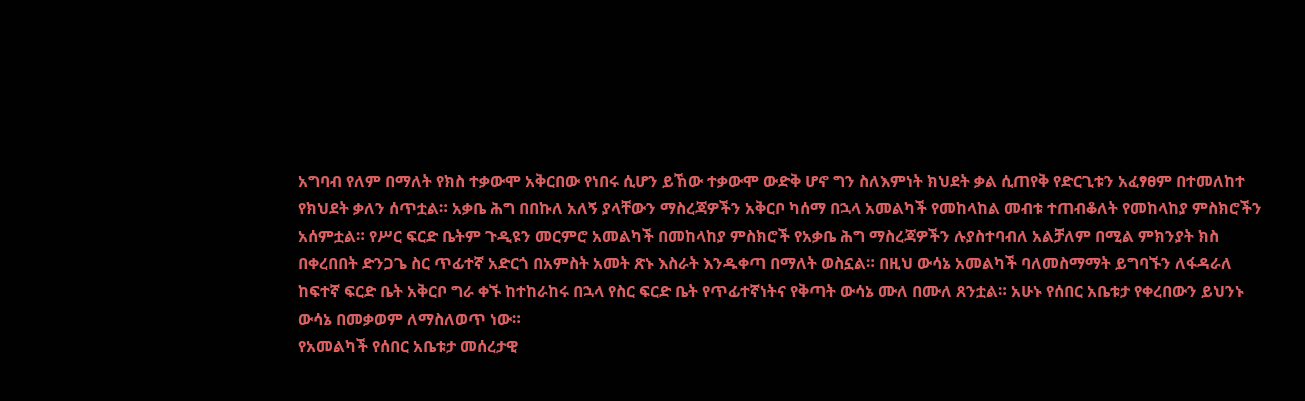አግባብ የለም በማለት የክስ ተቃውሞ አቅርበው የነበሩ ሲሆን ይኸው ተቃውሞ ውድቅ ሆኖ ግን ስለእምነት ክህደት ቃል ሲጠየቅ የድርጊቱን አፈፃፀም በተመለከተ የክህደት ቃለን ሰጥቷል። አቃቤ ሕግ በበኩለ አለኝ ያላቸውን ማስረጃዎችን አቅርቦ ካሰማ በኋላ አመልካች የመከላከል መብቱ ተጠብቆለት የመከላከያ ምስክሮችን አሰምቷል። የሥር ፍርድ ቤትም ጉዲዩን መርምሮ አመልካች በመከላከያ ምስክሮች የአቃቤ ሕግ ማስረጃዎችን ሉያስተባብለ አልቻለም በሚል ምክንያት ክስ በቀረበበት ድንጋጌ ስር ጥፊተኛ አድርጎ በአምስት አመት ጽኑ እስራት እንዱቀጣ በማለት ወስኗል። በዚህ ውሳኔ አመልካች ባለመስማማት ይግባኙን ለፋዳራለ ከፍተኛ ፍርድ ቤት አቅርቦ ግራ ቀኙ ከተከራከሩ በኋላ የስር ፍርድ ቤት የጥፊተኛነትና የቅጣት ውሳኔ ሙለ በሙለ ጸንቷል። አሁኑ የሰበር አቤቱታ የቀረበውን ይህንኑ ውሳኔ በመቃወም ለማስለወጥ ነው።
የአመልካች የሰበር አቤቱታ መሰረታዊ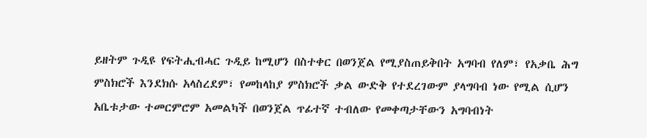ይዘትም ጉዲዩ የፍትሒብሓር ጉዲይ ከሚሆን በስተቀር በወንጀል የሚያስጠይቅበት አግባብ የለም፣ የአቃቤ ሕግ ምስክሮች እንደክሱ አላስረደም፣ የመከላከያ ምስክሮች ቃል ውድቅ የተደረገውም ያላግባብ ነው የሚል ሲሆን አቤቱታው ተመርምሮም አመልካች በወንጀል ጥፊተኛ ተብለው የመቀጣታቸውን አግባብነት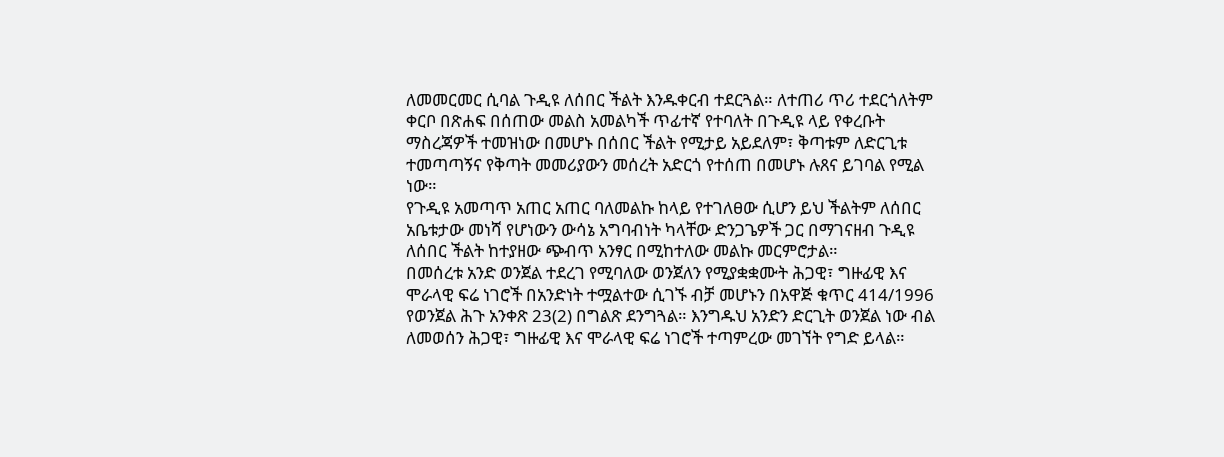ለመመርመር ሲባል ጉዲዩ ለሰበር ችልት እንዱቀርብ ተደርጓል። ለተጠሪ ጥሪ ተደርጎለትም ቀርቦ በጽሐፍ በሰጠው መልስ አመልካች ጥፊተኛ የተባለት በጉዲዩ ላይ የቀረቡት ማስረጃዎች ተመዝነው በመሆኑ በሰበር ችልት የሚታይ አይደለም፣ ቅጣቱም ለድርጊቱ ተመጣጣኝና የቅጣት መመሪያውን መሰረት አድርጎ የተሰጠ በመሆኑ ሉጸና ይገባል የሚል ነው።
የጉዲዩ አመጣጥ አጠር አጠር ባለመልኩ ከላይ የተገለፀው ሲሆን ይህ ችልትም ለሰበር አቤቱታው መነሻ የሆነውን ውሳኔ አግባብነት ካላቸው ድንጋጌዎች ጋር በማገናዘብ ጉዲዩ ለሰበር ችልት ከተያዘው ጭብጥ አንፃር በሚከተለው መልኩ መርምሮታል።
በመሰረቱ አንድ ወንጀል ተደረገ የሚባለው ወንጀለን የሚያቋቋሙት ሕጋዊ፣ ግዙፊዊ እና ሞራላዊ ፍሬ ነገሮች በአንድነት ተሟልተው ሲገኙ ብቻ መሆኑን በአዋጅ ቁጥር 414/1996 የወንጀል ሕጉ አንቀጽ 23(2) በግልጽ ደንግጓል። እንግዱህ አንድን ድርጊት ወንጀል ነው ብል ለመወሰን ሕጋዊ፣ ግዙፊዊ እና ሞራላዊ ፍሬ ነገሮች ተጣምረው መገኘት የግድ ይላል።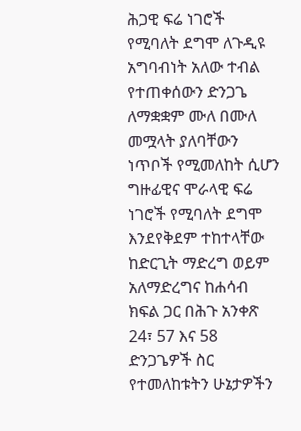ሕጋዊ ፍሬ ነገሮች የሚባለት ደግሞ ለጉዲዩ አግባብነት አለው ተብል የተጠቀሰውን ድንጋጌ ለማቋቋም ሙለ በሙለ መሟላት ያለባቸውን ነጥቦች የሚመለከት ሲሆን ግዙፊዊና ሞራላዊ ፍሬ ነገሮች የሚባለት ደግሞ እንደየቅደም ተከተላቸው ከድርጊት ማድረግ ወይም አለማድረግና ከሐሳብ ክፍል ጋር በሕጉ አንቀጽ 24፣ 57 እና 58 ድንጋጌዎች ስር የተመለከቱትን ሁኔታዎችን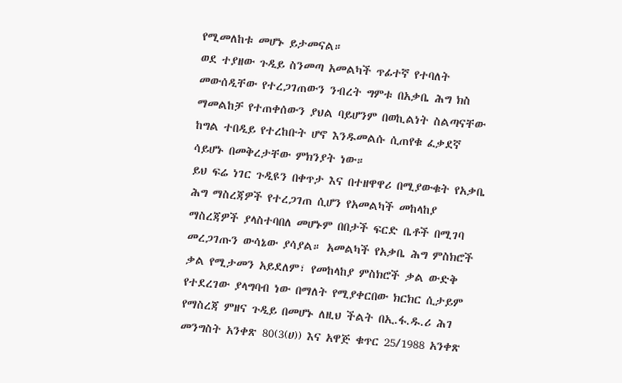የሚመለከቱ መሆኑ ይታመናል።
ወደ ተያዘው ጉዲይ ስንመጣ አመልካች ጥፊተኛ የተባለት መውሰዲቸው የተረጋገጠውን ንብረት ግምቱ በአቃቤ ሕግ ክስ ማመልከቻ የተጠቀሰውን ያህል ባይሆንም በወኪልነት ስልጣናቸው ከግል ተበዲይ የተረከቡት ሆኖ እንዱመልሱ ሲጠየቁ ፈቃደኛ ሳይሆኑ በመቅረታቸው ምክንያት ነው።
ይህ ፍሬ ነገር ጉዲዩን በቀጥታ እና በተዘዋዋሪ በሚያውቁት የአቃቤ ሕግ ማስረጃዎች የተረጋገጠ ሲሆን የአመልካች መከላከያ ማስረጃዎች ያላስተባበለ መሆኑም በበታች ፍርድ ቤቶች በሚገባ መረጋገጡን ውሳኔው ያሳያል። አመልካች የአቃቤ ሕግ ምስክሮች ቃል የሚታመን አይደለም፣ የመከላከያ ምስክሮች ቃል ውድቅ የተደረገው ያላግባብ ነው በማለት የሚያቀርበው ክርክር ሲታይም የማስረጃ ምዘና ጉዲይ በመሆኑ ለዚህ ችልት በኢ.ፋ.ዱ.ሪ ሕገ መንግስት አንቀጽ 80(3(ሀ)) እና አዋጅ ቁጥር 25/1988 አንቀጽ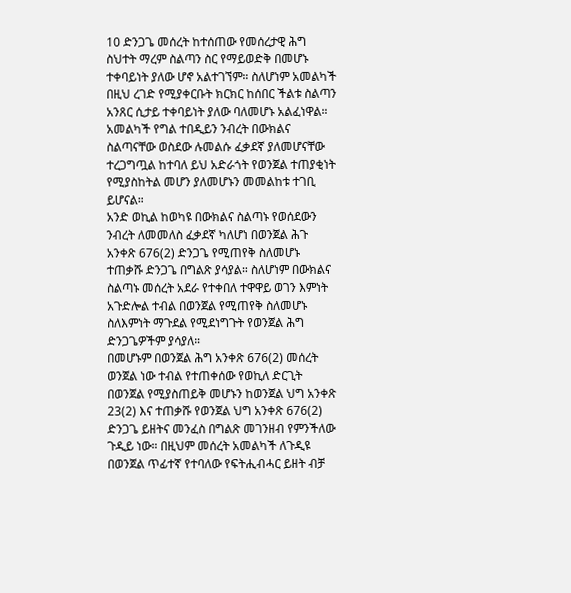10 ድንጋጌ መሰረት ከተሰጠው የመሰረታዊ ሕግ ስህተት ማረም ስልጣን ስር የማይወድቅ በመሆኑ ተቀባይነት ያለው ሆኖ አልተገኘም። ስለሆነም አመልካች በዚህ ረገድ የሚያቀርቡት ክርክር ከሰበር ችልቱ ስልጣን አንጸር ሲታይ ተቀባይነት ያለው ባለመሆኑ አልፈነዋል። አመልካች የግል ተበዲይን ንብረት በውክልና ስልጣናቸው ወስደው ሉመልሱ ፈቃደኛ ያለመሆናቸው ተረጋግጧል ከተባለ ይህ አድራጎት የወንጀል ተጠያቂነት የሚያስከትል መሆን ያለመሆኑን መመልከቱ ተገቢ ይሆናል።
አንድ ወኪል ከወካዩ በውክልና ስልጣኑ የወሰደውን ንብረት ለመመለስ ፈቃደኛ ካለሆነ በወንጀል ሕጉ አንቀጽ 676(2) ድንጋጌ የሚጠየቅ ስለመሆኑ ተጠቃሹ ድንጋጌ በግልጽ ያሳያል። ስለሆነም በውክልና ስልጣኑ መሰረት አደራ የተቀበለ ተዋዋይ ወገን እምነት አጉድሎል ተብል በወንጀል የሚጠየቅ ስለመሆኑ ስለእምነት ማጉደል የሚደነግጉት የወንጀል ሕግ ድንጋጌዎችም ያሳያለ።
በመሆኑም በወንጀል ሕግ አንቀጽ 676(2) መሰረት ወንጀል ነው ተብል የተጠቀሰው የወኪለ ድርጊት በወንጀል የሚያስጠይቅ መሆኑን ከወንጀል ህግ አንቀጽ 23(2) እና ተጠቃሹ የወንጀል ህግ አንቀጽ 676(2) ድንጋጌ ይዘትና መንፈስ በግልጽ መገንዘብ የምንችለው ጉዲይ ነው። በዚህም መሰረት አመልካች ለጉዲዩ በወንጀል ጥፊተኛ የተባለው የፍትሒብሓር ይዘት ብቻ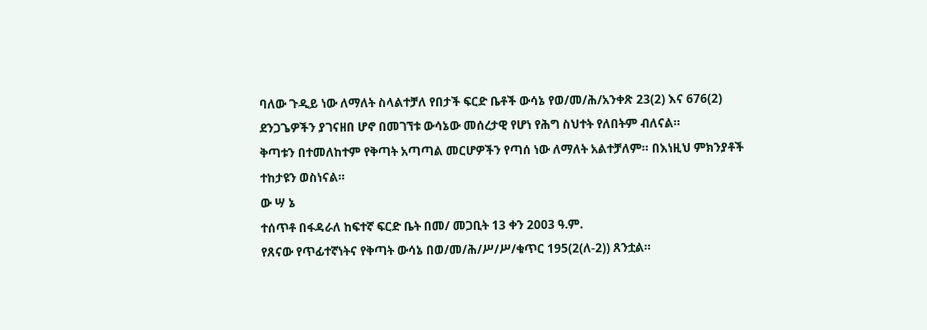ባለው ጉዲይ ነው ለማለት ስላልተቻለ የበታች ፍርድ ቤቶች ውሳኔ የወ/መ/ሕ/አንቀጽ 23(2) እና 676(2) ደንጋጌዎችን ያገናዘበ ሆኖ በመገኘቱ ውሳኔው መሰረታዊ የሆነ የሕግ ስህተት የለበትም ብለናል።
ቅጣቱን በተመለከተም የቅጣት አጣጣል መርሆዎችን የጣሰ ነው ለማለት አልተቻለም። በእነዚህ ምክንያቶች ተከታዩን ወስነናል።
ው ሣ ኔ
ተሰጥቶ በፋዳራለ ከፍተኛ ፍርድ ቤት በመ/ መጋቢት 13 ቀን 2003 ዓ.ም.
የጸናው የጥፊተኛነትና የቅጣት ውሳኔ በወ/መ/ሕ/ሥ/ሥ/ቁጥር 195(2(ለ-2)) ጸንቷል።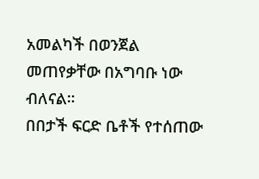አመልካች በወንጀል መጠየቃቸው በአግባቡ ነው ብለናል።
በበታች ፍርድ ቤቶች የተሰጠው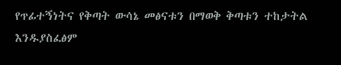የጥፊተኝነትና የቅጣት ውሳኔ መፅናቱን በማወቅ ቅጣቱን ተከታትል እንዱያስፈፅም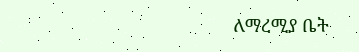ለማረሚያ ቤት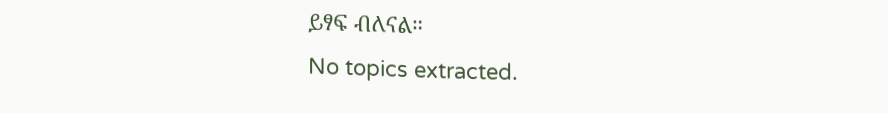ይፃፍ ብለናል።
No topics extracted.